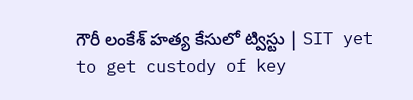గౌరీ లంకేశ్‌ హత్య కేసులో ట్విస్టు | SIT yet to get custody of key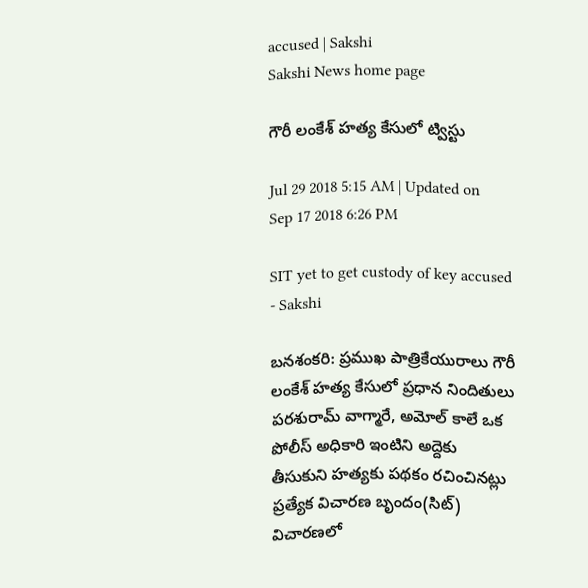accused | Sakshi
Sakshi News home page

గౌరీ లంకేశ్‌ హత్య కేసులో ట్విస్టు

Jul 29 2018 5:15 AM | Updated on Sep 17 2018 6:26 PM

SIT yet to get custody of key accused - Sakshi

బనశంకరి: ప్రముఖ పాత్రికేయురాలు గౌరీ లంకేశ్‌ హత్య కేసులో ప్రధాన నిందితులు పరశురామ్‌ వాగ్మారే, అమోల్‌ కాలే ఒక పోలీస్‌ అధికారి ఇంటిని అద్దెకు తీసుకుని హత్యకు పథకం రచించినట్లు ప్రత్యేక విచారణ బృందం(సిట్‌) విచారణలో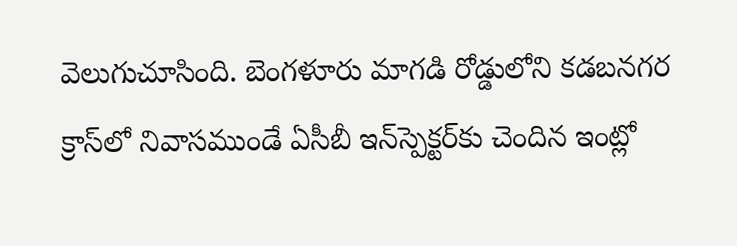వెలుగుచూసింది. బెంగళూరు మాగడి రోడ్డులోని కడబనగర క్రాస్‌లో నివాసముండే ఏసీబీ ఇన్‌స్పెక్టర్‌కు చెందిన ఇంట్లో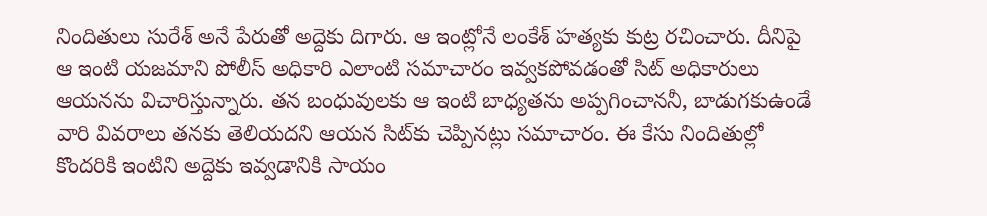నిందితులు సురేశ్‌ అనే పేరుతో అద్దెకు దిగారు. ఆ ఇంట్లోనే లంకేశ్‌ హత్యకు కుట్ర రచించారు. దీనిపై ఆ ఇంటి యజమాని పోలీస్‌ అధికారి ఎలాంటి సమాచారం ఇవ్వకపోవడంతో సిట్‌ అధికారులు ఆయనను విచారిస్తున్నారు. తన బంధువులకు ఆ ఇంటి బాధ్యతను అప్పగించాననీ, బాడుగకుఉండే వారి వివరాలు తనకు తెలియదని ఆయన సిట్‌కు చెప్పినట్లు సమాచారం. ఈ కేసు నిందితుల్లో కొందరికి ఇంటిని అద్దెకు ఇవ్వడానికి సాయం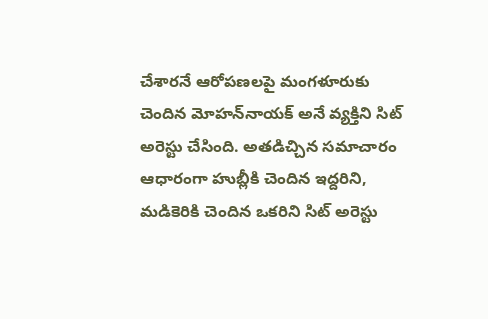చేశారనే ఆరోపణలపై మంగళూరుకు చెందిన మోహన్‌నాయక్‌ అనే వ్యక్తిని సిట్‌ అరెస్టు చేసింది. అతడిచ్చిన సమాచారం ఆధారంగా హుబ్లీకి చెందిన ఇద్దరిని, మడికెరికి చెందిన ఒకరిని సిట్‌ అరెస్టు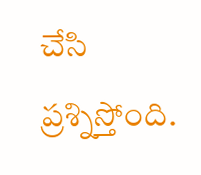చేసి ప్రశ్నిస్తోంది.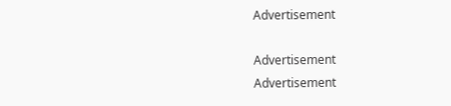Advertisement

Advertisement
Advertisement